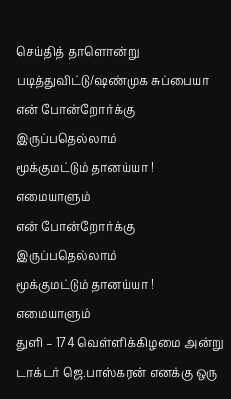செய்தித் தாளொன்று படித்துவிட்டு/ஷண்முக சுப்பையா
என் போன்றோர்க்கு
இருப்பதெல்லாம்
மூக்குமட்டும் தானய்யா !
எமையாளும்
என் போன்றோர்க்கு
இருப்பதெல்லாம்
மூக்குமட்டும் தானய்யா !
எமையாளும்
துளி – 174 வெள்ளிக்கிழமை அன்று டாக்டர் ஜெ.பாஸ்கரன் எனக்கு ஒரு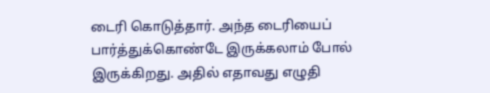டைரி கொடுத்தார். அந்த டைரியைப் பார்த்துக்கொண்டே இருக்கலாம் போல் இருக்கிறது. அதில் எதாவது எழுதி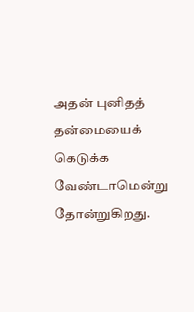அதன் புனிதத் தன்மையைக் கெடுக்க வேண்டாமென்று தோன்றுகிறது.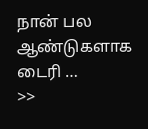நான் பல ஆண்டுகளாக டைரி …
>>